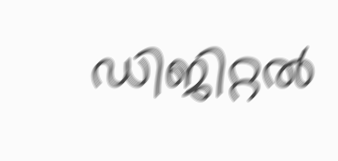ഡിജിറ്റൽ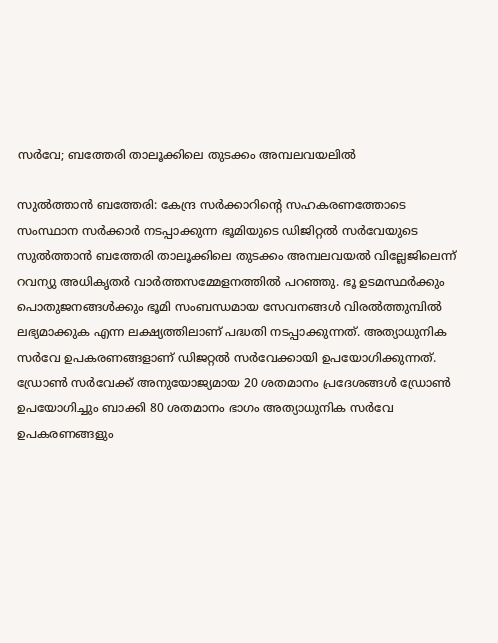സർവേ; ബത്തേരി താലൂക്കിലെ തുടക്കം അമ്പലവയലിൽ

സുൽത്താൻ ബത്തേരി: കേന്ദ്ര സർക്കാറിന്റെ സഹകരണത്തോടെ സംസ്ഥാന സർക്കാർ നടപ്പാക്കുന്ന ഭൂമിയുടെ ഡിജിറ്റൽ സർവേയുടെ സുൽത്താൻ ബത്തേരി താലൂക്കിലെ തുടക്കം അമ്പലവയൽ വില്ലേജിലെന്ന് റവന്യു അധികൃതർ വാർത്തസമ്മേളനത്തിൽ പറഞ്ഞു. ഭൂ ഉടമസ്ഥർക്കും പൊതുജനങ്ങൾക്കും ഭൂമി സംബന്ധമായ സേവനങ്ങൾ വിരൽത്തുമ്പിൽ ലഭ്യമാക്കുക എന്ന ലക്ഷ്യത്തിലാണ് പദ്ധതി നടപ്പാക്കുന്നത്. അത്യാധുനിക സർവേ ഉപകരണങ്ങളാണ് ഡിജറ്റൽ സർവേക്കായി ഉപയോഗിക്കുന്നത്. ഡ്രോൺ സർവേക്ക് അനുയോജ്യമായ 20 ശതമാനം പ്രദേശങ്ങൾ ഡ്രോൺ ഉപയോഗിച്ചും ബാക്കി 80 ശതമാനം ഭാഗം അത്യാധുനിക സർവേ ഉപകരണങ്ങളും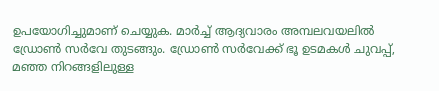ഉപയോഗിച്ചുമാണ് ചെയ്യുക. മാർച്ച് ആദ്യവാരം അമ്പലവയലിൽ ഡ്രോൺ സർവേ തുടങ്ങും. ഡ്രോൺ സർവേക്ക് ഭൂ ഉടമകൾ ചുവപ്പ്, മഞ്ഞ നിറങ്ങളിലുള്ള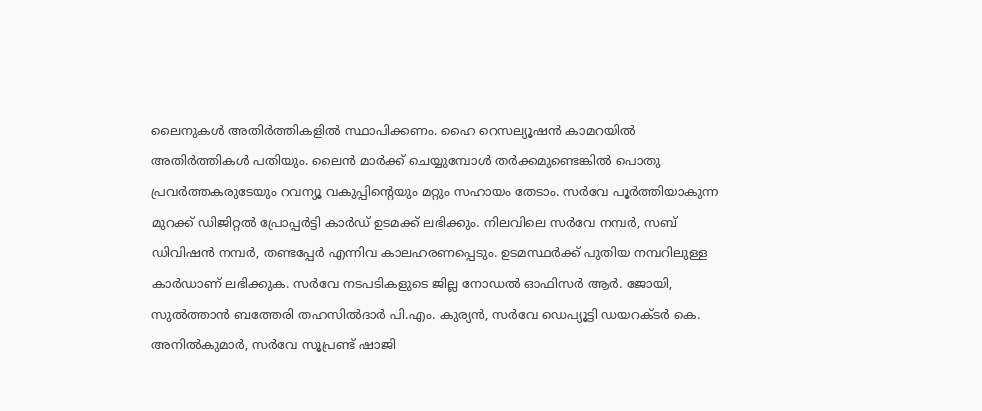ലൈനുകൾ അതിർത്തികളിൽ സ്ഥാപിക്കണം. ഹൈ റെസല്യൂഷൻ കാമറയിൽ അതിർത്തികൾ പതിയും. ലൈൻ മാർക്ക് ചെയ്യുമ്പോൾ തർക്കമുണ്ടെങ്കിൽ പൊതു പ്രവർത്തകരുടേയും റവന്യൂ വകുപ്പിന്‍റെയും മറ്റും സഹായം തേടാം. സർവേ പൂർത്തിയാകുന്ന മുറക്ക് ഡിജിറ്റൽ പ്രോപ്പർട്ടി കാർഡ് ഉടമക്ക് ലഭിക്കും. നിലവിലെ സർവേ നമ്പർ, സബ് ഡിവിഷൻ നമ്പർ, തണ്ടപ്പേർ എന്നിവ കാലഹരണപ്പെടും. ഉടമസ്ഥർക്ക് പുതിയ നമ്പറിലുള്ള കാർഡാണ് ലഭിക്കുക. സർവേ നടപടികളുടെ ജില്ല നോഡൽ ഓഫിസർ ആർ. ജോയി, സുൽത്താൻ ബത്തേരി തഹസിൽദാർ പി.എം. കുര്യൻ, സർവേ ഡെപ്യൂട്ടി ഡയറക്ടർ കെ. അനിൽകുമാർ, സർവേ സൂപ്രണ്ട് ഷാജി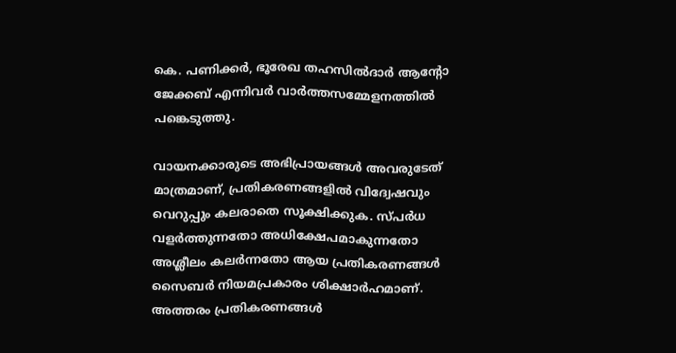കെ. പണിക്കർ, ഭൂരേഖ തഹസിൽദാർ ആന്‍റോ ജേക്കബ് എന്നിവർ വാർത്തസമ്മേളനത്തിൽ പങ്കെടുത്തു.

വായനക്കാരുടെ അഭിപ്രായങ്ങള്‍ അവരുടേത് മാത്രമാണ്, പ്രതികരണങ്ങളിൽ വിദ്വേഷവും വെറുപ്പും കലരാതെ സൂക്ഷിക്കുക. സ്പർധ വളർത്തുന്നതോ അധിക്ഷേപമാകുന്നതോ അശ്ലീലം കലർന്നതോ ആയ പ്രതികരണങ്ങൾ സൈബർ നിയമപ്രകാരം ശിക്ഷാർഹമാണ്. അത്തരം പ്രതികരണങ്ങൾ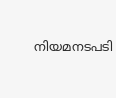നിയമനടപടി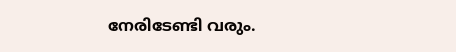നേരിടേണ്ടി വരും.